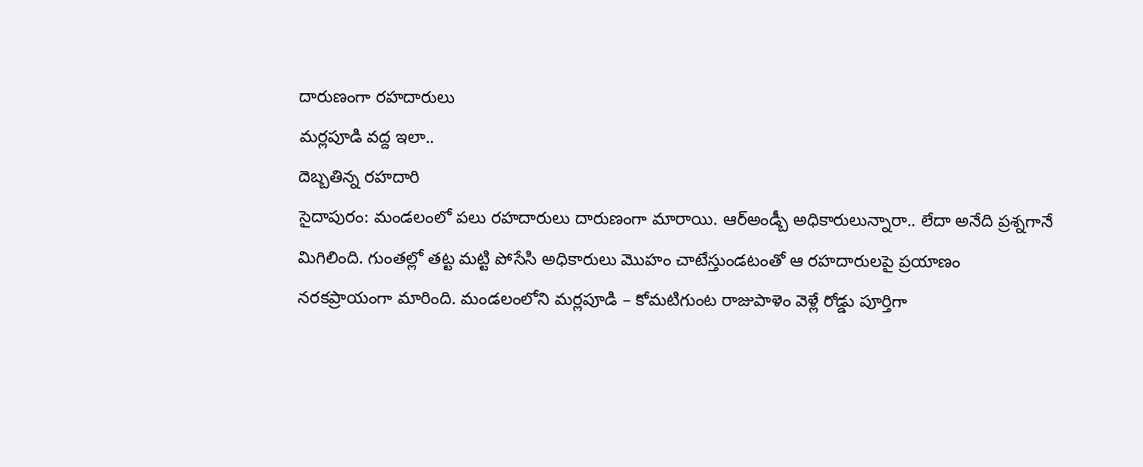దారుణంగా రహదారులు
మర్లపూడి వద్ద ఇలా..
దెబ్బతిన్న రహదారి
సైదాపురం: మండలంలో పలు రహదారులు దారుణంగా మారాయి. ఆర్అండ్బీ అధికారులున్నారా.. లేదా అనేది ప్రశ్నగానే మిగిలింది. గుంతల్లో తట్ట మట్టి పోసేసి అధికారులు మొహం చాటేస్తుండటంతో ఆ రహదారులపై ప్రయాణం నరకప్రాయంగా మారింది. మండలంలోని మర్లపూడి – కోమటిగుంట రాజుపాళెం వెళ్లే రోడ్డు పూర్తిగా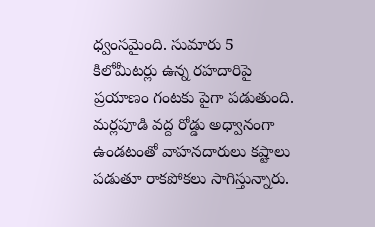ధ్వంసమైంది. సుమారు 5 కిలోమీటర్లు ఉన్న రహదారిపై ప్రయాణం గంటకు పైగా పడుతుంది. మర్లపూడి వద్ద రోడ్డు అధ్వానంగా ఉండటంతో వాహనదారులు కష్టాలు పడుతూ రాకపోకలు సాగిస్తున్నారు.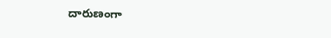దారుణంగా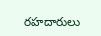రహదారులు